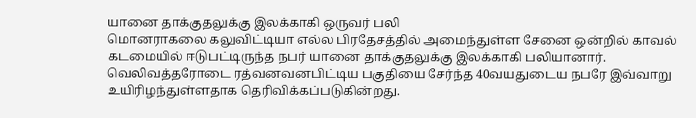யானை தாக்குதலுக்கு இலக்காகி ஒருவர் பலி
மொனராகலை கலுவிட்டியா எல்ல பிரதேசத்தில் அமைந்துள்ள சேனை ஒன்றில் காவல் கடமையில் ஈடுபட்டிருந்த நபர் யானை தாக்குதலுக்கு இலக்காகி பலியானார்.
வெலிவத்தரோடை ரத்வனவனபிட்டிய பகுதியை சேர்ந்த 40வயதுடைய நபரே இவ்வாறு உயிரிழந்துள்ளதாக தெரிவிக்கப்படுகின்றது.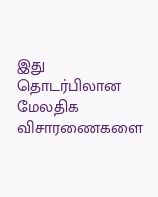இது தொடர்பிலான மேலதிக விசாரணைகளை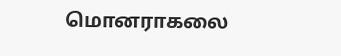மொனராகலை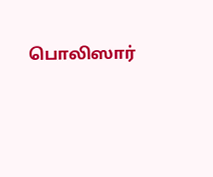பொலிஸார்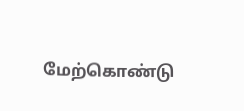மேற்கொண்டு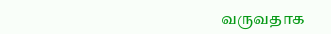வருவதாக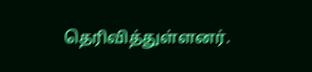தெரிவித்துள்ளனர்.